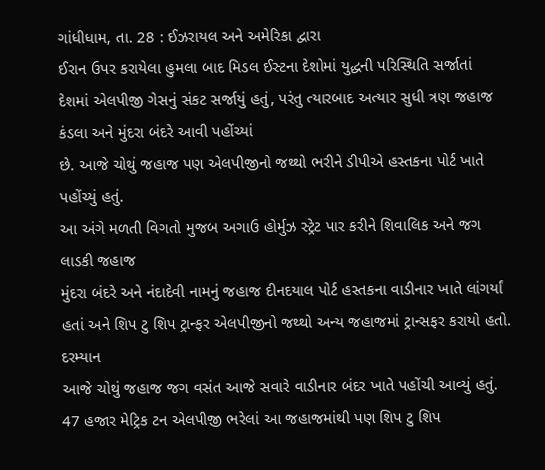ગાંધીધામ, તા. 28 : ઈઝરાયલ અને અમેરિકા દ્વારા
ઈરાન ઉપર કરાયેલા હુમલા બાદ મિડલ ઈસ્ટના દેશોમાં યુદ્ધની પરિસ્થિતિ સર્જાતાં
દેશમાં એલપીજી ગેસનું સંકટ સર્જાયું હતું, પરંતુ ત્યારબાદ અત્યાર સુધી ત્રણ જહાજ કંડલા અને મુંદરા બંદરે આવી પહોંચ્યાં
છે. આજે ચોથું જહાજ પણ એલપીજીનો જથ્થો ભરીને ડીપીએ હસ્તકના પોર્ટ ખાતે પહોંચ્યું હતું.
આ અંગે મળતી વિગતો મુજબ અગાઉ હોર્મુઝ સ્ટ્રેટ પાર કરીને શિવાલિક અને જગ લાડકી જહાજ
મુંદરા બંદરે અને નંદાદેવી નામનું જહાજ દીનદયાલ પોર્ટ હસ્તકના વાડીનાર ખાતે લાંગર્યાં
હતાં અને શિપ ટુ શિપ ટ્રાન્ફર એલપીજીનો જથ્થો અન્ય જહાજમાં ટ્રાન્સફર કરાયો હતો. દરમ્યાન
આજે ચોથું જહાજ જગ વસંત આજે સવારે વાડીનાર બંદર ખાતે પહોંચી આવ્યું હતું. 47 હજાર મેટ્રિક ટન એલપીજી ભરેલાં આ જહાજમાંથી પણ શિપ ટુ શિપ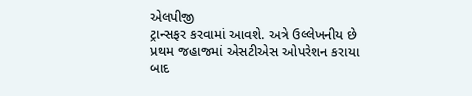એલપીજી
ટ્રાન્સફર કરવામાં આવશે. અત્રે ઉલ્લેખનીય છે
પ્રથમ જહાજમાં એસટીએસ ઓપરેશન કરાયા બાદ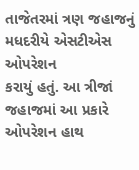તાજેતરમાં ત્રણ જહાજનું મધદરીયે એસટીએસ ઓપરેશન
કરાયું હતું. આ ત્રીજાં જહાજમાં આ પ્રકારે
ઓપરેશન હાથ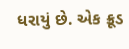ધરાયું છે. એક ક્રૂડ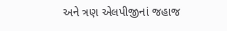અને ત્રણ એલપીજીનાં જહાજ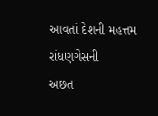આવતાં દેશની મહત્તમ રાંધણગેસની
અછત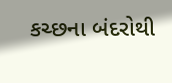કચ્છના બંદરોથી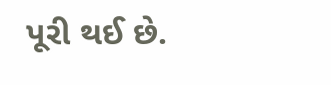પૂરી થઈ છે.